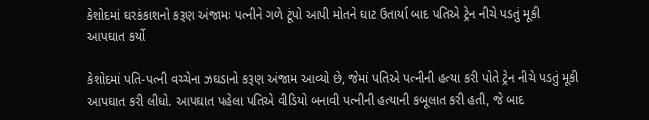કેશોદમાં ઘરકંકાશનો કરૂણ અંજામઃ પત્નીને ગળે ટૂંપો આપી મોતને ઘાટ ઉતાર્યા બાદ પતિએ ટ્રેન નીચે પડતું મૂકી આપઘાત કર્યો

કેશોદમાં પતિ-પત્ની વચ્ચેના ઝઘડાનો કરૂણ અંજામ આવ્યો છે, જેમાં પતિએ પત્નીની હત્યા કરી પોતે ટ્રેન નીચે પડતું મૂકી આપઘાત કરી લીધો. આપઘાત પહેલા પતિએ વીડિયો બનાવી પત્નીની હત્યાની કબૂલાત કરી હતી, જે બાદ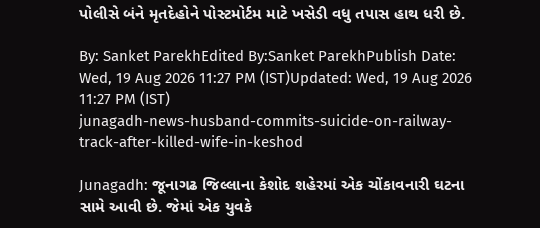પોલીસે બંને મૃતદેહોને પોસ્ટમોર્ટમ માટે ખસેડી વધુ તપાસ હાથ ધરી છે.

By: Sanket ParekhEdited By:Sanket ParekhPublish Date: Wed, 19 Aug 2026 11:27 PM (IST)Updated: Wed, 19 Aug 2026 11:27 PM (IST)
junagadh-news-husband-commits-suicide-on-railway-track-after-killed-wife-in-keshod

Junagadh: જૂનાગઢ જિલ્લાના કેશોદ શહેરમાં એક ચોંકાવનારી ઘટના સામે આવી છે. જેમાં એક યુવકે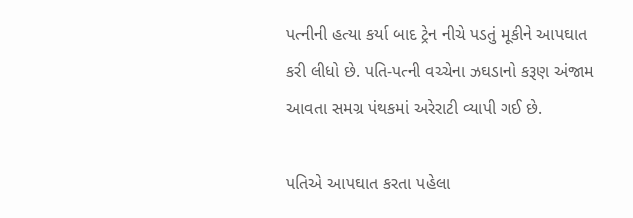પત્નીની હત્યા કર્યા બાદ ટ્રેન નીચે પડતું મૂકીને આપઘાત કરી લીધો છે. પતિ-પત્ની વચ્ચેના ઝઘડાનો કરૂણ અંજામ આવતા સમગ્ર પંથકમાં અરેરાટી વ્યાપી ગઈ છે.

પતિએ આપઘાત કરતા પહેલા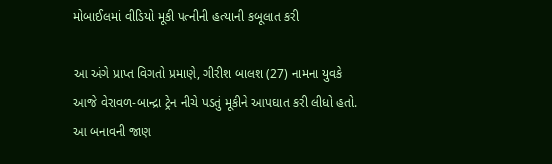મોબાઈલમાં વીડિયો મૂકી પત્નીની હત્યાની કબૂલાત કરી

આ અંગે પ્રાપ્ત વિગતો પ્રમાણે, ગીરીશ બાલશ (27) નામના યુવકે આજે વેરાવળ-બાન્દ્રા ટ્રેન નીચે પડતું મૂકીને આપઘાત કરી લીધો હતો. આ બનાવની જાણ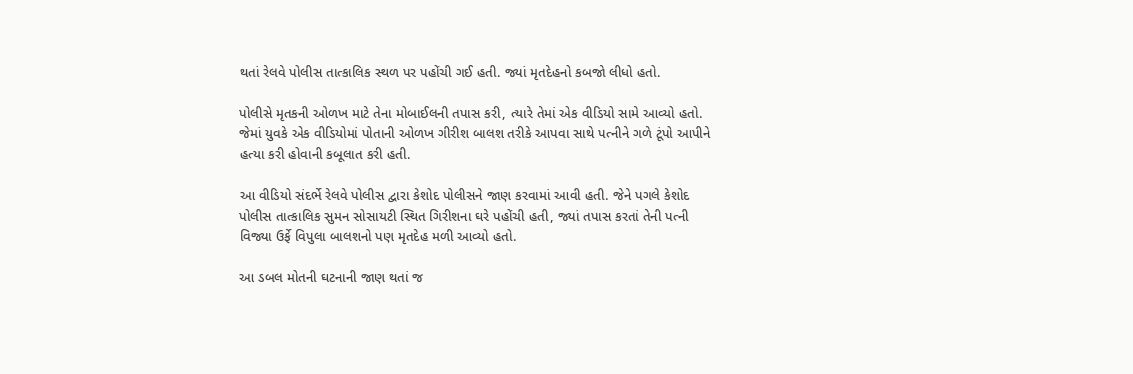થતાં રેલવે પોલીસ તાત્કાલિક સ્થળ પર પહોંચી ગઈ હતી. જ્યાં મૃતદેહનો કબજો લીધો હતો.

પોલીસે મૃતકની ઓળખ માટે તેના મોબાઈલની તપાસ કરી, ત્યારે તેમાં એક વીડિયો સામે આવ્યો હતો. જેમાં યુવકે એક વીડિયોમાં પોતાની ઓળખ ગીરીશ બાલશ તરીકે આપવા સાથે પત્નીને ગળે ટૂંપો આપીને હત્યા કરી હોવાની કબૂલાત કરી હતી.

આ વીડિયો સંદર્ભે રેલવે પોલીસ દ્વારા કેશોદ પોલીસને જાણ કરવામાં આવી હતી. જેને પગલે કેશોદ પોલીસ તાત્કાલિક સુમન સોસાયટી સ્થિત ગિરીશના ઘરે પહોંચી હતી, જ્યાં તપાસ કરતાં તેની પત્ની વિજ્યા ઉર્ફે વિપુલા બાલશનો પણ મૃતદેહ મળી આવ્યો હતો.

આ ડબલ મોતની ઘટનાની જાણ થતાં જ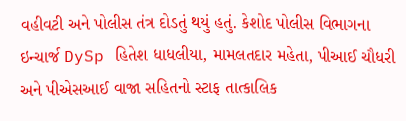વહીવટી અને પોલીસ તંત્ર દોડતું થયું હતું. કેશોદ પોલીસ વિભાગના ઇન્ચાર્જ DySp હિતેશ ધાધલીયા, મામલતદાર મહેતા, પીઆઈ ચૌધરી અને પીએસઆઈ વાજા સહિતનો સ્ટાફ તાત્કાલિક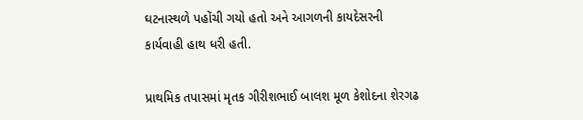ઘટનાસ્થળે પહોંચી ગયો હતો અને આગળની કાયદેસરની કાર્યવાહી હાથ ધરી હતી.

પ્રાથમિક તપાસમાં મૃતક ગીરીશભાઈ બાલશ મૂળ કેશોદના શેરગઢ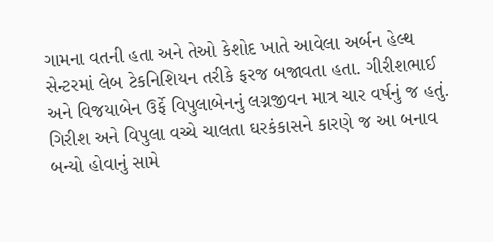ગામના વતની હતા અને તેઓ કેશોદ ખાતે આવેલા અર્બન હેલ્થ સેન્ટરમાં લેબ ટેકનિશિયન તરીકે ફરજ બજાવતા હતા. ગીરીશભાઈ અને વિજયાબેન ઉર્ફે વિપુલાબેનનું લગ્નજીવન માત્ર ચાર વર્ષનું જ હતું. ગિરીશ અને વિપુલા વચ્ચે ચાલતા ઘરકંકાસને કારણે જ આ બનાવ બન્યો હોવાનું સામે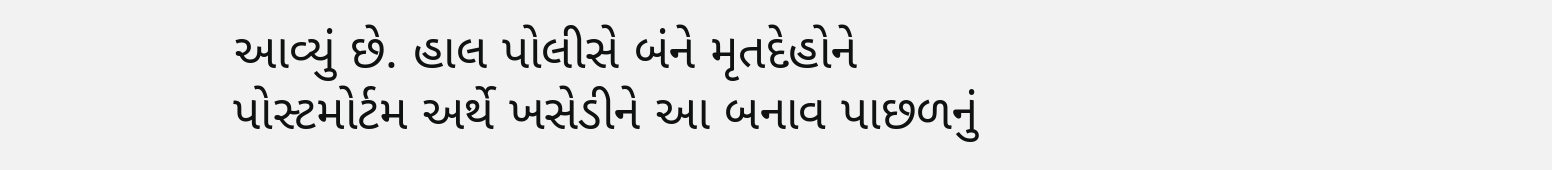આવ્યું છે. હાલ પોલીસે બંને મૃતદેહોને પોસ્ટમોર્ટમ અર્થે ખસેડીને આ બનાવ પાછળનું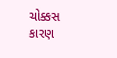ચોક્કસ કારણ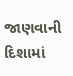જાણવાની દિશામાં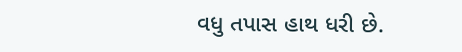વધુ તપાસ હાથ ધરી છે.